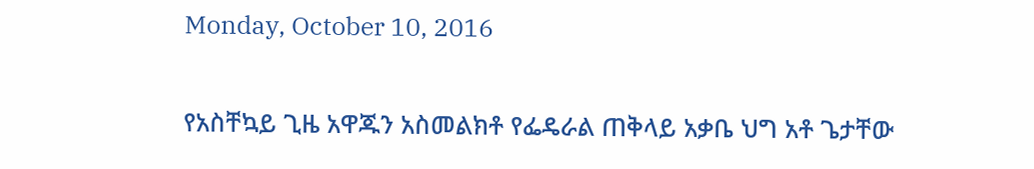Monday, October 10, 2016

የአስቸኳይ ጊዜ አዋጁን አስመልክቶ የፌዴራል ጠቅላይ አቃቤ ህግ አቶ ጌታቸው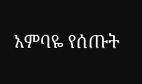አምባዬ የሰጡት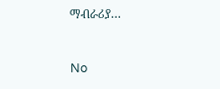ማብራሪያ…


No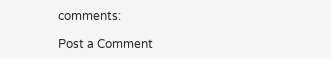comments:

Post a Comment